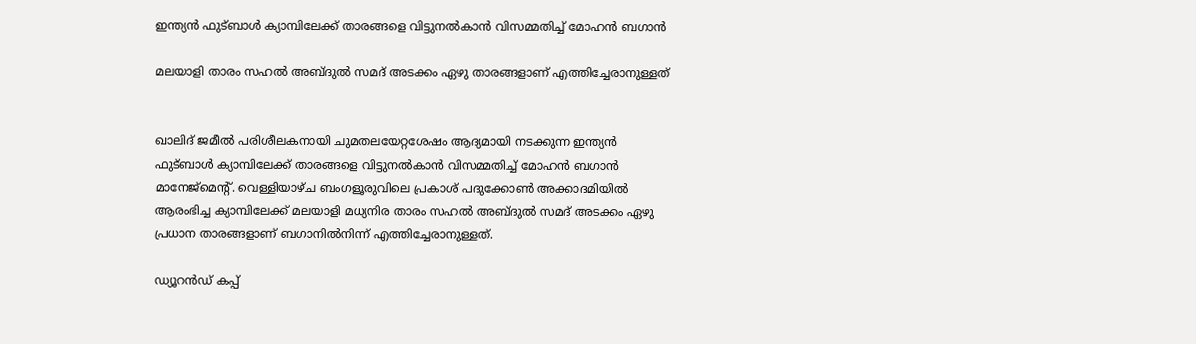ഇന്ത്യൻ ഫുട്ബാൾ ക്യാമ്പിലേക്ക് താരങ്ങളെ വിട്ടുനൽകാൻ വിസമ്മതിച്ച് മോഹൻ ബഗാൻ

മലയാളി താരം സഹൽ അബ്ദുൽ സമദ് അടക്കം ഏഴു താരങ്ങളാണ് എത്തിച്ചേരാനുള്ളത്


ഖാലിദ് ജമീൽ പരിശീലകനായി ചുമതലയേറ്റശേഷം ആദ്യമായി നടക്കുന്ന ഇന്ത്യൻ ഫുട്ബാൾ ക്യാമ്പിലേക്ക് താരങ്ങളെ വിട്ടുനൽകാൻ വിസമ്മതിച്ച് മോഹൻ ബഗാൻ മാനേജ്മെന്റ്. വെള്ളിയാഴ്ച ബംഗളൂരുവിലെ പ്രകാശ് പദുക്കോൺ അക്കാദമിയിൽ ആരംഭിച്ച ക്യാമ്പിലേക്ക് മലയാളി മധ്യനിര താരം സഹൽ അബ്ദുൽ സമദ് അടക്കം ഏഴു പ്രധാന താരങ്ങളാണ് ബഗാനിൽനിന്ന് എത്തിച്ചേരാനുള്ളത്.

ഡ്യൂറൻഡ് കപ്പ്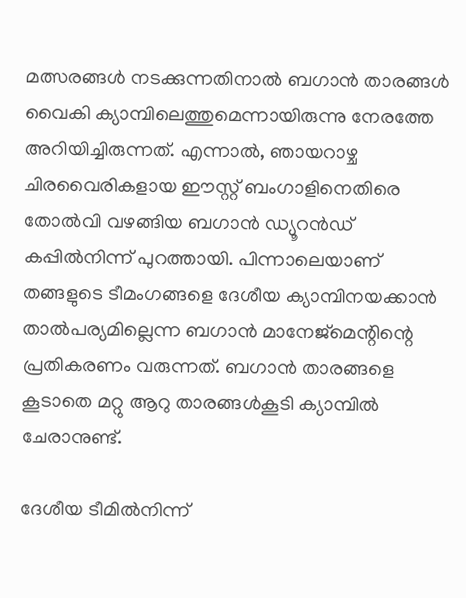മത്സരങ്ങൾ നടക്കുന്നതിനാൽ ബഗാൻ താരങ്ങൾ വൈകി ക്യാമ്പിലെത്തുമെന്നായിരുന്നു നേരത്തേ അറിയിച്ചിരുന്നത്. എന്നാൽ, ഞായറാഴ്ച ചിരവൈരികളായ ഈസ്റ്റ് ബംഗാളിനെതിരെ തോൽവി വഴങ്ങിയ ബഗാൻ ഡ്യൂറൻഡ് കപ്പിൽനിന്ന് പുറത്തായി. പിന്നാലെയാണ് തങ്ങളുടെ ടീമംഗങ്ങളെ ദേശീയ ക്യാമ്പിനയക്കാൻ താൽപര്യമില്ലെന്ന ബഗാൻ മാനേജ്മെന്റിന്റെ പ്രതികരണം വരുന്നത്. ബഗാൻ താരങ്ങളെ കൂടാതെ മറ്റു ആറു താരങ്ങൾകൂടി ക്യാമ്പിൽ ചേരാനുണ്ട്.

ദേശീയ ടീമിൽനിന്ന്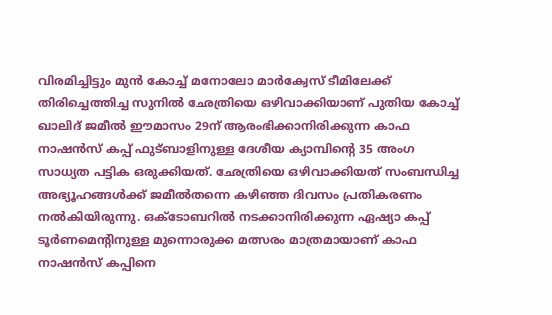വിരമിച്ചിട്ടും മുൻ കോച്ച് മനോലോ മാർക്വേസ് ടീമിലേക്ക് തിരിച്ചെത്തിച്ച സുനിൽ ഛേത്രിയെ ഒഴിവാക്കിയാണ് പുതിയ കോച്ച് ഖാലിദ് ജമീൽ ഈമാസം 29ന് ആരംഭിക്കാനിരിക്കുന്ന കാഫ നാഷൻസ് കപ്പ് ഫുട്ബാളിനുള്ള ദേശീയ ക്യാമ്പിന്റെ 35 അംഗ സാധ്യത പട്ടിക ഒരുക്കിയത്. ഛേത്രിയെ ഒഴിവാക്കിയത് സംബന്ധിച്ച അഭ്യൂഹങ്ങൾക്ക് ജമീൽതന്നെ കഴിഞ്ഞ ദിവസം പ്രതികരണം നൽകിയിരുന്നു. ഒക്ടോബറിൽ നടക്കാനിരിക്കുന്ന ഏഷ്യാ കപ്പ് ടൂർണമെന്റിനുള്ള മുന്നൊരുക്ക മത്സരം മാത്രമായാണ് കാഫ നാഷൻസ് കപ്പിനെ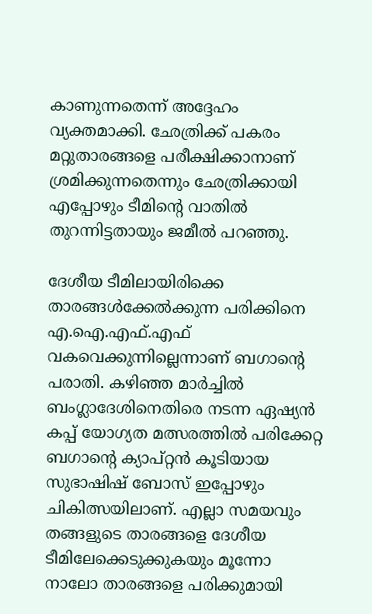കാണുന്നതെന്ന് അദ്ദേഹം വ്യക്തമാക്കി. ഛേത്രിക്ക് പകരം മറ്റുതാരങ്ങളെ പരീക്ഷിക്കാനാണ് ശ്രമിക്കുന്നതെന്നും ഛേത്രിക്കായി എപ്പോഴും ടീമിന്റെ വാതിൽ തുറന്നിട്ടതായും ജമീൽ പറഞ്ഞു.

ദേശീയ ടീമിലായിരിക്കെ താരങ്ങൾക്കേൽക്കുന്ന പരിക്കിനെ എ.ഐ.എഫ്.എഫ് വകവെക്കുന്നില്ലെന്നാണ് ബഗാന്റെ പരാതി. കഴിഞ്ഞ മാർച്ചിൽ ബംഗ്ലാദേശിനെതിരെ നടന്ന ഏഷ്യൻ കപ്പ് യോഗ്യത മത്സരത്തിൽ പരിക്കേറ്റ ബഗാന്റെ ക്യാപ്റ്റൻ കൂടിയായ സുഭാഷിഷ് ബോസ് ഇപ്പോഴും ചികിത്സയിലാണ്. എല്ലാ സമയവും തങ്ങളുടെ താരങ്ങളെ ദേശീയ ടീമിലേക്കെടുക്കുകയും മൂന്നോ നാലോ താരങ്ങളെ പരിക്കുമായി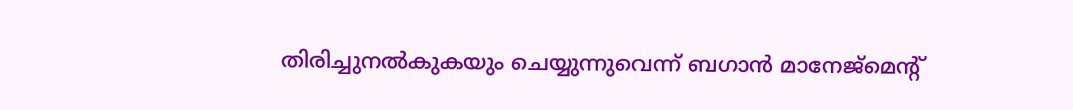തിരിച്ചുനൽകുകയും ചെയ്യുന്നുവെന്ന് ബഗാൻ മാനേജ്മെന്റ്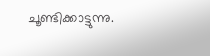ചൂണ്ടിക്കാട്ടുന്നു.